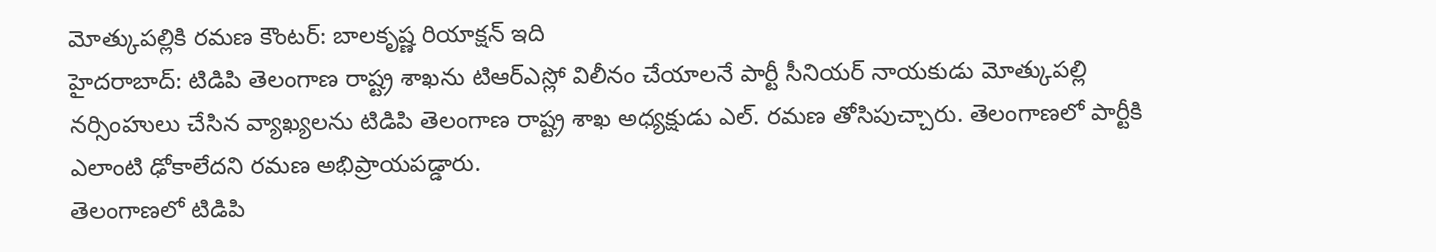మోత్కుపల్లికి రమణ కౌంటర్: బాలకృష్ణ రియాక్షన్ ఇది
హైదరాబాద్: టిడిపి తెలంగాణ రాష్ట్ర శాఖను టిఆర్ఎస్లో విలీనం చేయాలనే పార్టీ సీనియర్ నాయకుడు మోత్కుపల్లి నర్సింహులు చేసిన వ్యాఖ్యలను టిడిపి తెలంగాణ రాష్ట్ర శాఖ అధ్యక్షుడు ఎల్. రమణ తోసిపుచ్చారు. తెలంగాణలో పార్టీకి ఎలాంటి ఢోకాలేదని రమణ అభిప్రాయపడ్డారు.
తెలంగాణలో టిడిపి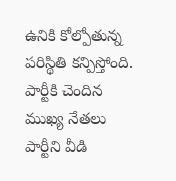ఉనికి కోల్పోతున్న పరిస్థితి కన్పిస్తోంది. పార్టీకి చెందిన ముఖ్య నేతలు పార్టీని వీడి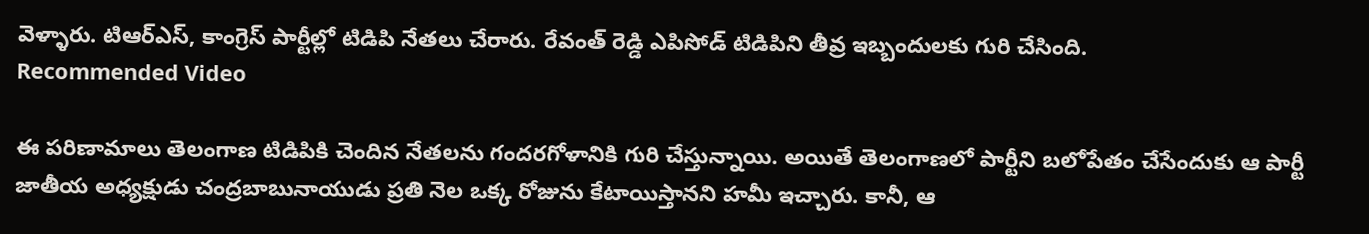వెళ్ళారు. టిఆర్ఎస్, కాంగ్రెస్ పార్టీల్లో టిడిపి నేతలు చేరారు. రేవంత్ రెడ్డి ఎపిసోడ్ టిడిపిని తీవ్ర ఇబ్బందులకు గురి చేసింది.
Recommended Video

ఈ పరిణామాలు తెలంగాణ టిడిపికి చెందిన నేతలను గందరగోళానికి గురి చేస్తున్నాయి. అయితే తెలంగాణలో పార్టీని బలోపేతం చేసేందుకు ఆ పార్టీ జాతీయ అధ్యక్షుడు చంద్రబాబునాయుడు ప్రతి నెల ఒక్క రోజును కేటాయిస్తానని హమీ ఇచ్చారు. కానీ, ఆ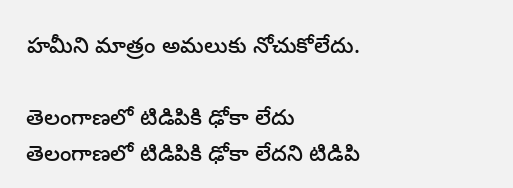హమీని మాత్రం అమలుకు నోచుకోలేదు.

తెలంగాణలో టిడిపికి ఢోకా లేదు
తెలంగాణలో టిడిపికి ఢోకా లేదని టిడిపి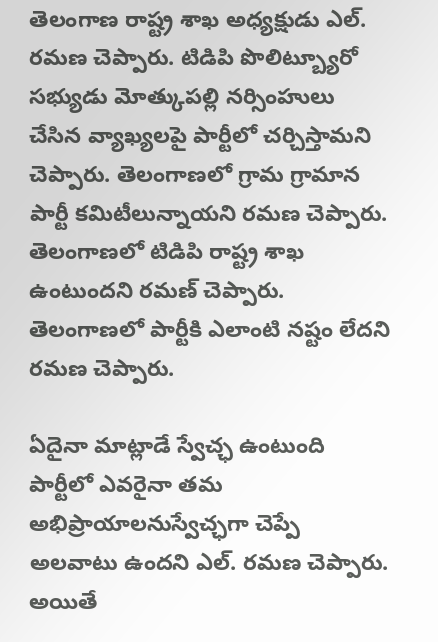తెలంగాణ రాష్ట్ర శాఖ అధ్యక్షుడు ఎల్. రమణ చెప్పారు. టిడిపి పొలిట్బ్యూరో సభ్యుడు మోత్కుపల్లి నర్సింహులు చేసిన వ్యాఖ్యలపై పార్టీలో చర్చిస్తామని చెప్పారు. తెలంగాణలో గ్రామ గ్రామాన పార్టీ కమిటీలున్నాయని రమణ చెప్పారు. తెలంగాణలో టిడిపి రాష్ట్ర శాఖ ఉంటుందని రమణ్ చెప్పారు. తెలంగాణలో పార్టీకి ఎలాంటి నష్టం లేదని రమణ చెప్పారు.

ఏదైనా మాట్లాడే స్వేచ్ఛ ఉంటుంది
పార్టీలో ఎవరైనా తమ అభిప్రాయాలనుస్వేచ్ఛగా చెప్పే అలవాటు ఉందని ఎల్. రమణ చెప్పారు. అయితే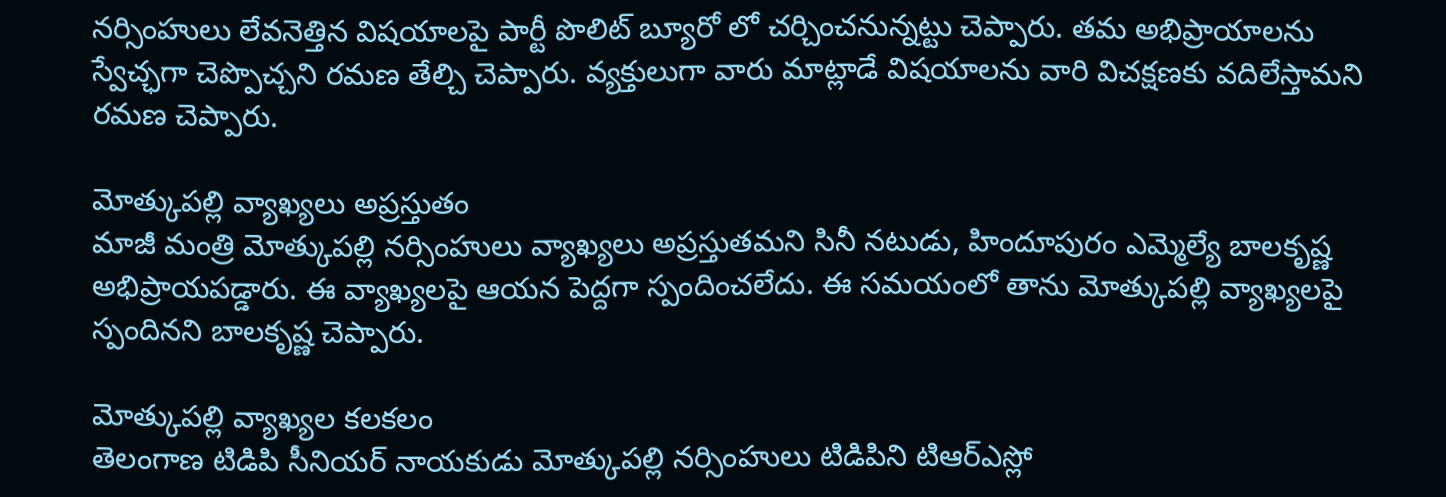నర్సింహులు లేవనెత్తిన విషయాలపై పార్టీ పొలిట్ బ్యూరో లో చర్చించనున్నట్టు చెప్పారు. తమ అభిప్రాయాలను స్వేచ్ఛగా చెప్పొచ్చని రమణ తేల్చి చెప్పారు. వ్యక్తులుగా వారు మాట్లాడే విషయాలను వారి విచక్షణకు వదిలేస్తామని రమణ చెప్పారు.

మోత్కుపల్లి వ్యాఖ్యలు అప్రస్తుతం
మాజీ మంత్రి మోత్కుపల్లి నర్సింహులు వ్యాఖ్యలు అప్రస్తుతమని సినీ నటుడు, హిందూపురం ఎమ్మెల్యే బాలకృష్ణ అభిప్రాయపడ్డారు. ఈ వ్యాఖ్యలపై ఆయన పెద్దగా స్పందించలేదు. ఈ సమయంలో తాను మోత్కుపల్లి వ్యాఖ్యలపై స్పందినని బాలకృష్ణ చెప్పారు.

మోత్కుపల్లి వ్యాఖ్యల కలకలం
తెలంగాణ టిడిపి సీనియర్ నాయకుడు మోత్కుపల్లి నర్సింహులు టిడిపిని టిఆర్ఎస్లో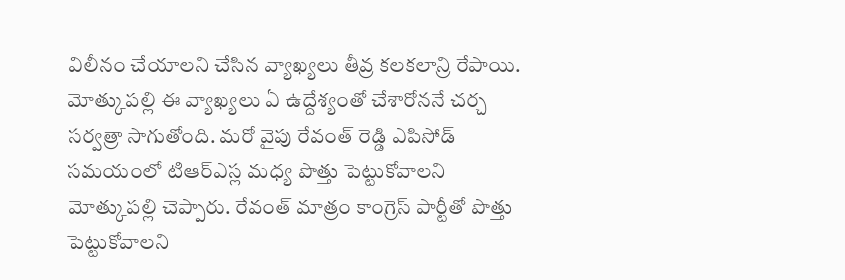విలీనం చేయాలని చేసిన వ్యాఖ్యలు తీవ్ర కలకలాన్రి రేపాయి. మోత్కుపల్లి ఈ వ్యాఖ్యలు ఏ ఉద్దేశ్యంతో చేశారోననే చర్చ సర్వత్రా సాగుతోంది. మరో వైపు రేవంత్ రెడ్డి ఎపిసోడ్ సమయంలో టిఆర్ఎస్ల మధ్య పొత్తు పెట్టుకోవాలని మోత్కుపల్లి చెప్పారు. రేవంత్ మాత్రం కాంగ్రెస్ పార్టీతో పొత్తు పెట్టుకోవాలని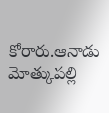కోరారు.ఆనాడు మోత్కుపల్లి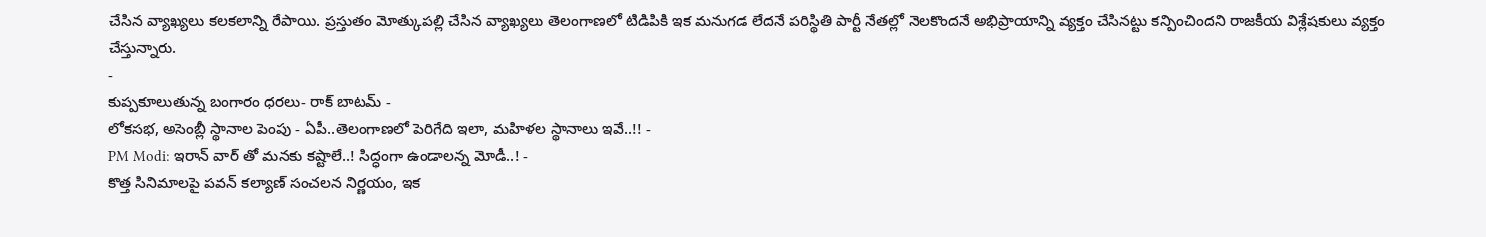చేసిన వ్యాఖ్యలు కలకలాన్ని రేపాయి. ప్రస్తుతం మోత్కుపల్లి చేసిన వ్యాఖ్యలు తెలంగాణలో టిడిపికి ఇక మనుగడ లేదనే పరిస్థితి పార్టీ నేతల్లో నెలకొందనే అభిప్రాయాన్ని వ్యక్తం చేసినట్టు కన్పించిందని రాజకీయ విశ్లేషకులు వ్యక్తం చేస్తున్నారు.
-
కుప్పకూలుతున్న బంగారం ధరలు- రాక్ బాటమ్ -
లోకసభ, అసెంబ్లీ స్థానాల పెంపు - ఏపీ..తెలంగాణలో పెరిగేది ఇలా, మహిళల స్థానాలు ఇవే..!! -
PM Modi: ఇరాన్ వార్ తో మనకు కష్టాలే..! సిద్ధంగా ఉండాలన్న మోడీ..! -
కొత్త సినిమాలపై పవన్ కల్యాణ్ సంచలన నిర్ణయం, ఇక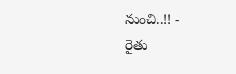నుంచి..!! -
రైతు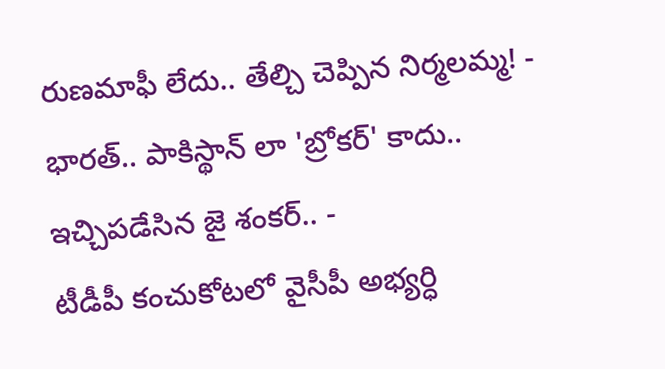రుణమాఫీ లేదు.. తేల్చి చెప్పిన నిర్మలమ్మ! -
భారత్.. పాకిస్థాన్ లా 'బ్రోకర్' కాదు.. ఇచ్చిపడేసిన జై శంకర్.. -
టీడీపీ కంచుకోటలో వైసీపీ అభ్యర్ధి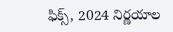ఫిక్స్, 2024 నిర్ణయాల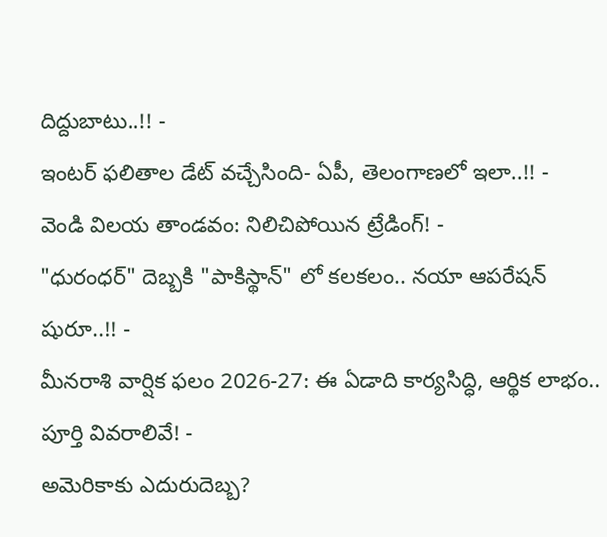దిద్దుబాటు..!! -
ఇంటర్ ఫలితాల డేట్ వచ్చేసింది- ఏపీ, తెలంగాణలో ఇలా..!! -
వెండి విలయ తాండవం: నిలిచిపోయిన ట్రేడింగ్! -
"ధురంధర్" దెబ్బకి "పాకిస్థాన్" లో కలకలం.. నయా ఆపరేషన్ షురూ..!! -
మీనరాశి వార్షిక ఫలం 2026-27: ఈ ఏడాది కార్యసిద్ధి, ఆర్థిక లాభం.. పూర్తి వివరాలివే! -
అమెరికాకు ఎదురుదెబ్బ?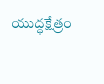యుద్ధక్షేత్రం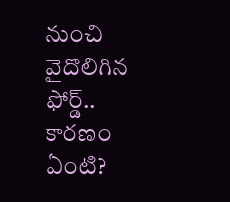నుంచి వైదొలిగిన ఫోర్డ్.. కారణం ఏంటి?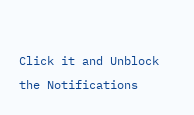Click it and Unblock the Notifications